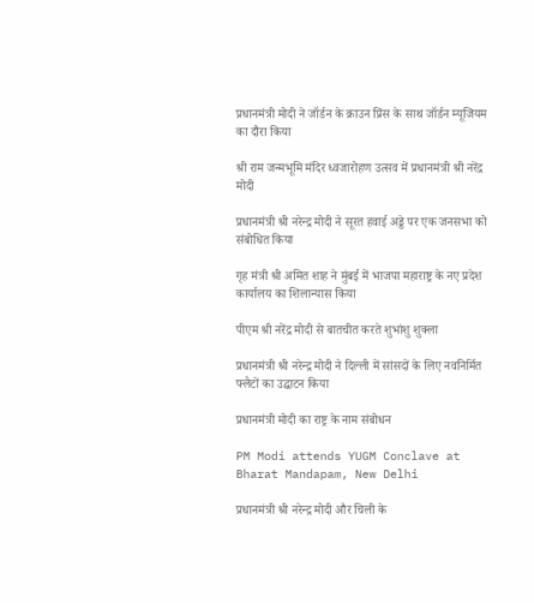प्रधानमंत्री मोदी ने जॉर्डन के क्राउन प्रिंस के साथ जॉर्डन म्यूजियम का दौरा किया

श्री राम जन्मभूमि मंदिर ध्वजारोहण उत्सव में प्रधानमंत्री श्री नरेंद्र मोदी

प्रधानमंत्री श्री नरेन्द्र मोदी ने सूरत हवाई अड्डे पर एक जनसभा को संबोधित किया

गृह मंत्री श्री अमित शाह ने मुंबई में भाजपा महाराष्ट्र के नए प्रदेश कार्यालय का शिलान्यास किया

पीएम श्री नरेंद्र मोदी से बातचीत करते शुभांशु शुक्ला

प्रधानमंत्री श्री नरेन्द्र मोदी ने दिल्ली में सांसदों के लिए नवनिर्मित फ्लैटों का उद्घाटन किया

प्रधानमंत्री मोदी का राष्ट्र के नाम संबोधन

PM Modi attends YUGM Conclave at Bharat Mandapam, New Delhi

प्रधानमंत्री श्री नरेन्द्र मोदी और चिली के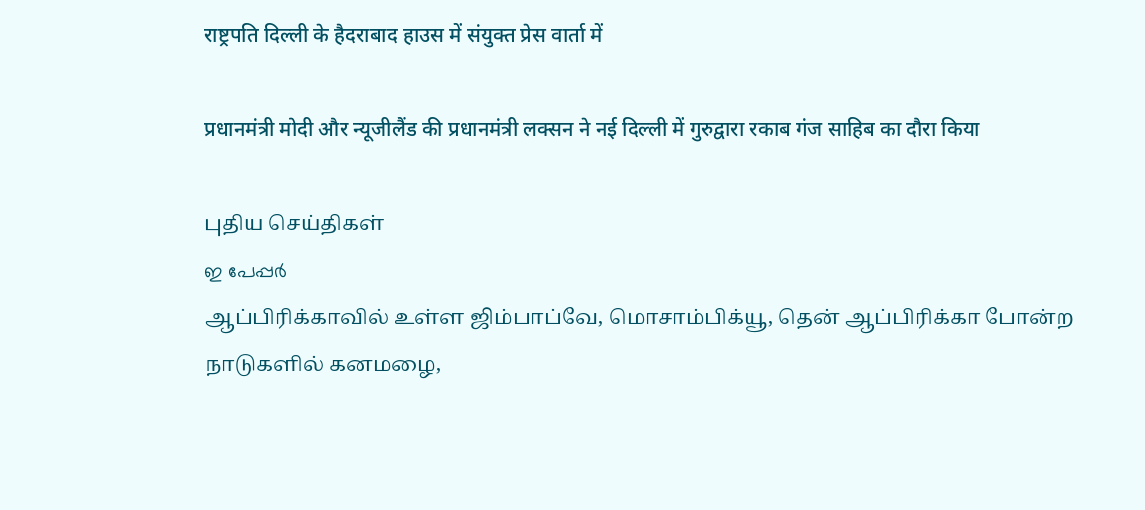राष्ट्रपति दिल्ली के हैदराबाद हाउस में संयुक्त प्रेस वार्ता में

प्रधानमंत्री मोदी और न्यूजीलैंड की प्रधानमंत्री लक्सन ने नई दिल्ली में गुरुद्वारा रकाब गंज साहिब का दौरा किया

புதிய செய்திகள்
ഇ പേപ്പര്‍
ஆப்பிரிக்காவில் உள்ள ஜிம்பாப்வே, மொசாம்பிக்யூ, தென் ஆப்பிரிக்கா போன்ற நாடுகளில் கனமழை,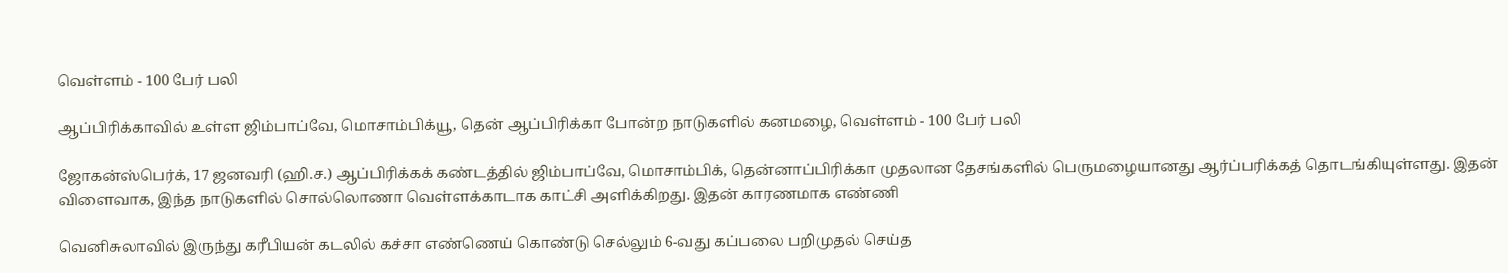வெள்ளம் - 100 பேர் பலி

ஆப்பிரிக்காவில் உள்ள ஜிம்பாப்வே, மொசாம்பிக்யூ, தென் ஆப்பிரிக்கா போன்ற நாடுகளில் கனமழை, வெள்ளம் - 100 பேர் பலி

ஜோகன்ஸ்பெர்க், 17 ஜனவரி (ஹி.ச.) ஆப்பிரிக்கக் கண்டத்தில் ஜிம்பாப்வே, மொசாம்பிக், தென்னாப்பிரிக்கா முதலான தேசங்களில் பெருமழையானது ஆர்ப்பரிக்கத் தொடங்கியுள்ளது. இதன் விளைவாக, இந்த நாடுகளில் சொல்லொணா வெள்ளக்காடாக காட்சி அளிக்கிறது. இதன் காரணமாக எண்ணி

வெனிசுலாவில் இருந்து கரீபியன் கடலில் கச்சா எண்ணெய் கொண்டு செல்லும் 6-வது கப்பலை பறிமுதல் செய்த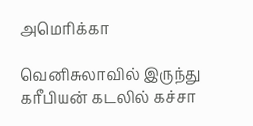அமெரிக்கா

வெனிசுலாவில் இருந்து கரீபியன் கடலில் கச்சா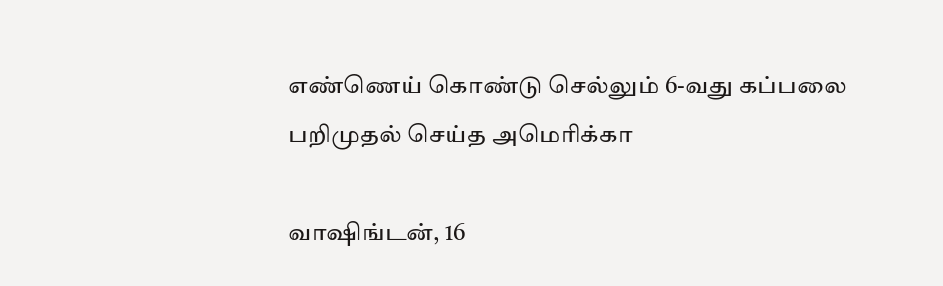எண்ணெய் கொண்டு செல்லும் 6-வது கப்பலை பறிமுதல் செய்த அமெரிக்கா

வாஷிங்டன், 16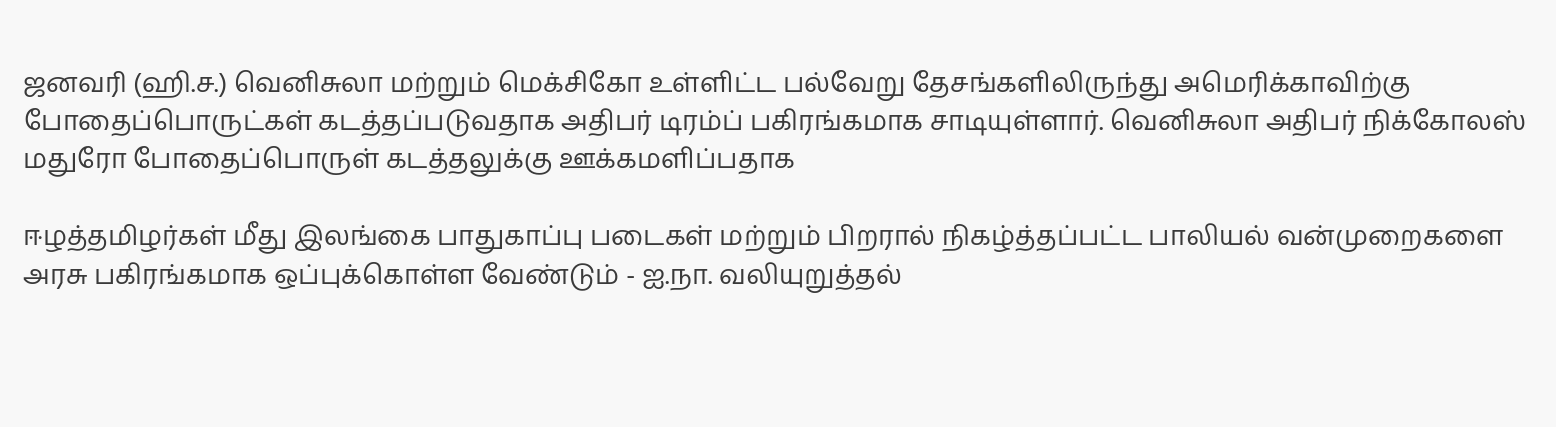ஜனவரி (ஹி.ச.) வெனிசுலா மற்றும் மெக்சிகோ உள்ளிட்ட பல்வேறு தேசங்களிலிருந்து அமெரிக்காவிற்கு போதைப்பொருட்கள் கடத்தப்படுவதாக அதிபர் டிரம்ப் பகிரங்கமாக சாடியுள்ளார். வெனிசுலா அதிபர் நிக்கோலஸ் மதுரோ போதைப்பொருள் கடத்தலுக்கு ஊக்கமளிப்பதாக

ஈழத்தமிழர்கள் மீது இலங்கை பாதுகாப்பு படைகள் மற்றும் பிறரால் நிகழ்த்தப்பட்ட பாலியல் வன்முறைகளை அரசு பகிரங்கமாக ஒப்புக்கொள்ள வேண்டும் - ஐ.நா. வலியுறுத்தல்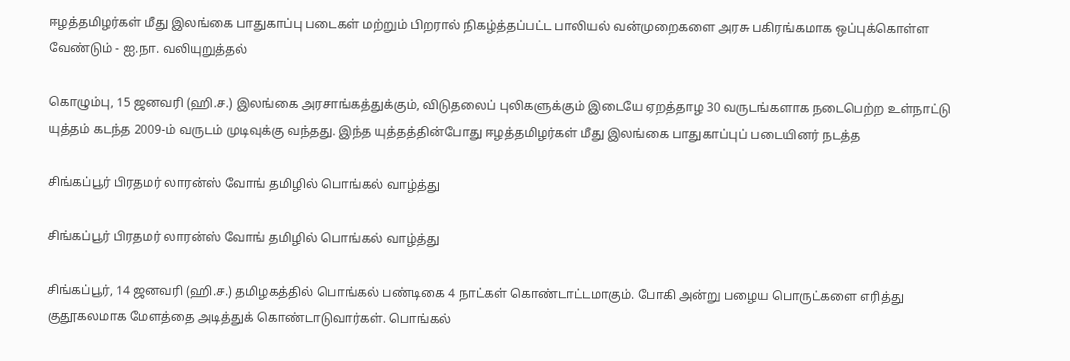ஈழத்தமிழர்கள் மீது இலங்கை பாதுகாப்பு படைகள் மற்றும் பிறரால் நிகழ்த்தப்பட்ட பாலியல் வன்முறைகளை அரசு பகிரங்கமாக ஒப்புக்கொள்ள வேண்டும் - ஐ.நா. வலியுறுத்தல்

கொழும்பு, 15 ஜனவரி (ஹி.ச.) இலங்கை அரசாங்கத்துக்கும், விடுதலைப் புலிகளுக்கும் இடையே ஏறத்தாழ 30 வருடங்களாக நடைபெற்ற உள்நாட்டு யுத்தம் கடந்த 2009-ம் வருடம் முடிவுக்கு வந்தது. இந்த யுத்தத்தின்போது ஈழத்தமிழர்கள் மீது இலங்கை பாதுகாப்புப் படையினர் நடத்த

சிங்கப்பூர் பிரதமர் லாரன்ஸ் வோங் தமிழில் பொங்கல் வாழ்த்து

சிங்கப்பூர் பிரதமர் லாரன்ஸ் வோங் தமிழில் பொங்கல் வாழ்த்து

சிங்கப்பூர், 14 ஜனவரி (ஹி.ச.) தமிழகத்தில் பொங்கல் பண்டிகை 4 நாட்கள் கொண்டாட்டமாகும். போகி அன்று பழைய பொருட்களை எரித்து குதூகலமாக மேளத்தை அடித்துக் கொண்டாடுவார்கள். பொங்கல்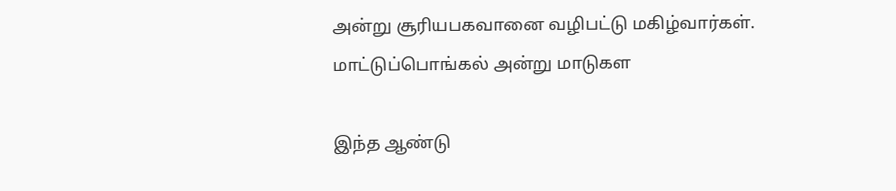அன்று சூரியபகவானை வழிபட்டு மகிழ்வார்கள். மாட்டுப்பொங்கல் அன்று மாடுகள

இந்த ஆண்டு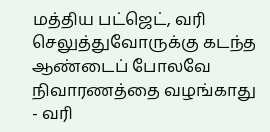மத்திய பட்ஜெட், வரி செலுத்துவோருக்கு கடந்த ஆண்டைப் போலவே நிவாரணத்தை வழங்காது - வரி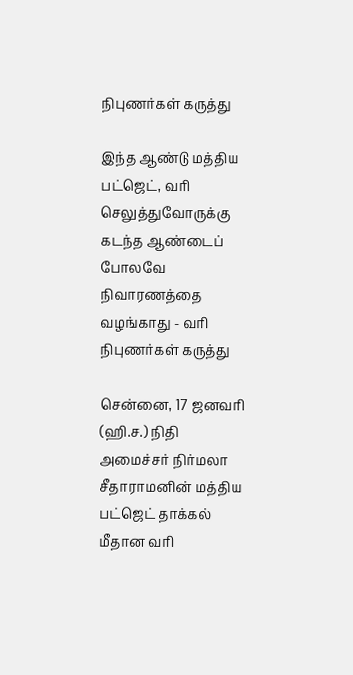நிபுணர்கள் கருத்து

இந்த ஆண்டு மத்திய பட்ஜெட், வரி செலுத்துவோருக்கு கடந்த ஆண்டைப் போலவே நிவாரணத்தை வழங்காது - வரி நிபுணர்கள் கருத்து

சென்னை, 17 ஜனவரி (ஹி.ச.) நிதி அமைச்சர் நிர்மலா சீதாராமனின் மத்திய பட்ஜெட் தாக்கல் மீதான வரி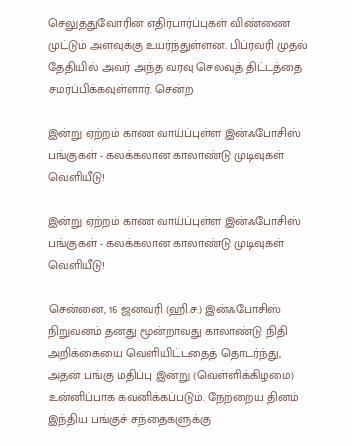செலுத்துவோரின் எதிர்பார்ப்புகள் விண்ணை முட்டும் அளவுக்கு உயர்ந்துள்ளன. பிப்ரவரி முதல் தேதியில் அவர் அந்த வரவு செலவுத் திட்டத்தை சமர்ப்பிக்கவுள்ளார். சென்ற

இன்று ஏற்றம் காண வாய்ப்புள்ள இன்ஃபோசிஸ் பங்குகள் - கலக்கலான காலாண்டு முடிவுகள் வெளியீடு!

இன்று ஏற்றம் காண வாய்ப்புள்ள இன்ஃபோசிஸ் பங்குகள் - கலக்கலான காலாண்டு முடிவுகள் வெளியீடு!

சென்னை, 16 ஜனவரி (ஹி.ச.) இன்ஃபோசிஸ் நிறுவனம் தனது மூன்றாவது காலாண்டு நிதி அறிக்கையை வெளியிட்டதைத் தொடர்ந்து, அதன் பங்கு மதிப்பு இன்று (வெள்ளிக்கிழமை) உன்னிப்பாக கவனிக்கப்படும். நேற்றைய தினம் இந்திய பங்குச் சந்தைகளுக்கு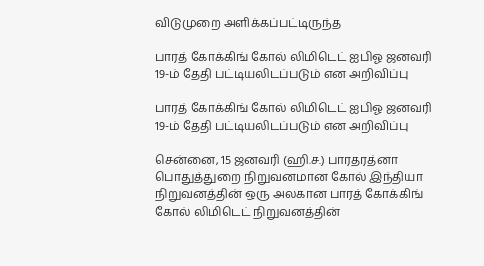விடுமுறை அளிக்கப்பட்டிருந்த

பாரத் கோக்கிங் கோல் லிமிடெட் ஐபிஓ ஜனவரி 19-ம் தேதி பட்டியலிடப்படும் என அறிவிப்பு

பாரத் கோக்கிங் கோல் லிமிடெட் ஐபிஓ ஜனவரி 19-ம் தேதி பட்டியலிடப்படும் என அறிவிப்பு

சென்னை, 15 ஜனவரி (ஹி.ச.) பாரதரத்னா பொதுத்துறை நிறுவனமான கோல் இந்தியா நிறுவனத்தின் ஒரு அலகான பாரத் கோக்கிங் கோல் லிமிடெட் நிறுவனத்தின்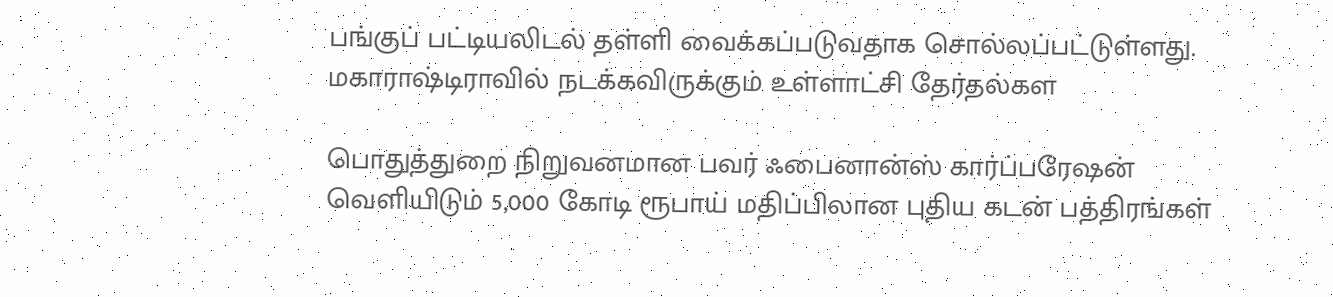பங்குப் பட்டியலிடல் தள்ளி வைக்கப்படுவதாக சொல்லப்பட்டுள்ளது. மகாராஷ்டிராவில் நடக்கவிருக்கும் உள்ளாட்சி தேர்தல்கள

பொதுத்துறை நிறுவனமான பவர் ஃபைனான்ஸ் கார்ப்பரேஷன் வெளியிடும் 5,000 கோடி ரூபாய் மதிப்பிலான புதிய கடன் பத்திரங்கள்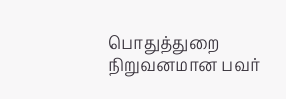பொதுத்துறை நிறுவனமான பவர்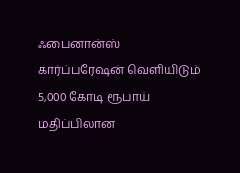ஃபைனான்ஸ் கார்ப்பரேஷன் வெளியிடும் 5,000 கோடி ரூபாய் மதிப்பிலான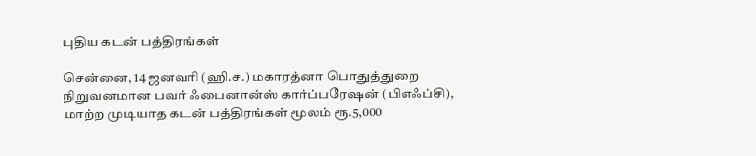புதிய கடன் பத்திரங்கள்

சென்னை, 14 ஜனவரி (ஹி.ச.) மகாரத்னா பொதுத்துறை நிறுவனமான பவர் ஃபைனான்ஸ் கார்ப்பரேஷன் (பிஎஃப்சி), மாற்ற முடியாத கடன் பத்திரங்கள் மூலம் ரூ.5,000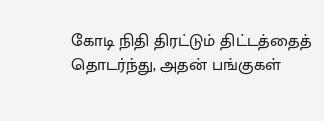கோடி நிதி திரட்டும் திட்டத்தைத் தொடர்ந்து, அதன் பங்குகள்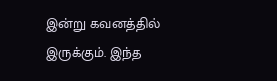இன்று கவனத்தில் இருக்கும். இந்த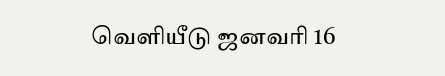வெளியீடு ஜனவரி 16